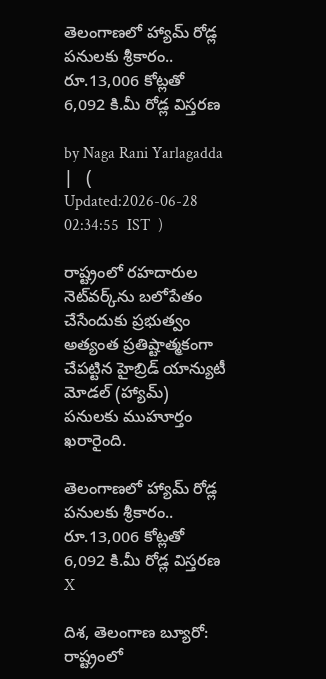తెలంగాణలో హ్యామ్ రోడ్ల పనులకు శ్రీకారం.. రూ.13,006 కోట్లతో 6,092 కి.మీ రోడ్ల విస్తరణ

by Naga Rani Yarlagadda |   (  Updated:2026-06-28 02:34:55  IST  )

రాష్ట్రంలో రహదారుల నెట్‌వర్క్‌ను బలోపేతం చేసేందుకు ప్రభుత్వం అత్యంత ప్రతిష్టాత్మకంగా చేపట్టిన హైబ్రిడ్ యాన్యుటీ మోడల్ (హ్యామ్) పనులకు ముహూర్తం ఖరారైంది.

తెలంగాణలో హ్యామ్ రోడ్ల పనులకు శ్రీకారం.. రూ.13,006 కోట్లతో 6,092 కి.మీ రోడ్ల విస్తరణ
X

దిశ, తెలంగాణ బ్యూరో: రాష్ట్రంలో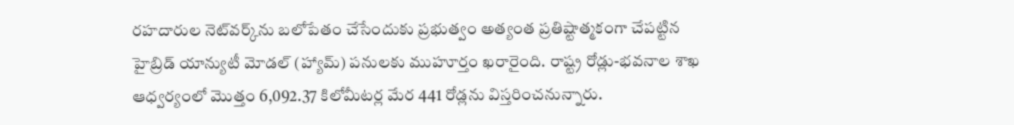రహదారుల నెట్‌వర్క్‌ను బలోపేతం చేసేందుకు ప్రభుత్వం అత్యంత ప్రతిష్టాత్మకంగా చేపట్టిన హైబ్రిడ్ యాన్యుటీ మోడల్ (హ్యామ్) పనులకు ముహూర్తం ఖరారైంది. రాష్ట్ర రోడ్లు-భవనాల శాఖ ఆధ్వర్యంలో మొత్తం 6,092.37 కిలోమీటర్ల మేర 441 రోడ్లను విస్తరించనున్నారు.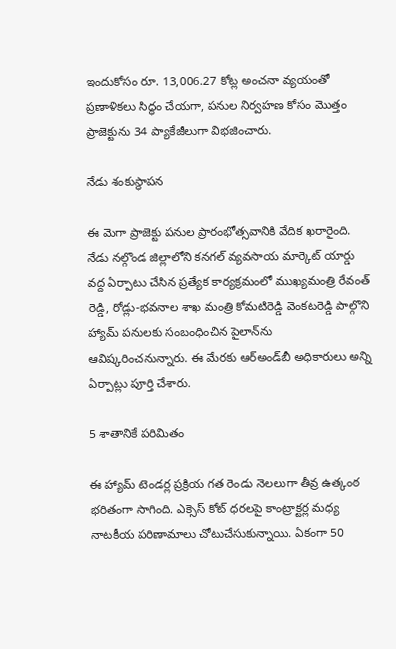ఇందుకోసం రూ. 13,006.27 కోట్ల అంచనా వ్యయంతో ప్రణాళికలు సిద్ధం చేయగా, పనుల నిర్వహణ కోసం మొత్తం ప్రాజెక్టును 34 ప్యాకేజీలుగా విభజించారు.

నేడు శంకుస్థాపన

ఈ మెగా ప్రాజెక్టు పనుల ప్రారంభోత్సవానికి వేదిక ఖరారైంది. నేడు నల్గొండ జిల్లాలోని కనగల్ వ్యవసాయ మార్కెట్ యార్డు వద్ద ఏర్పాటు చేసిన ప్రత్యేక కార్యక్రమంలో ముఖ్యమంత్రి రేవంత్ రెడ్డి, రోడ్లు-భవనాల శాఖ మంత్రి కోమటిరెడ్డి వెంకటరెడ్డి పాల్గొని హ్యామ్ పనులకు సంబంధించిన పైలాన్‌ను ఆవిష్కరించనున్నారు. ఈ మేరకు ఆర్అండ్‌బీ అధికారులు అన్ని ఏర్పాట్లు పూర్తి చేశారు.

5 శాతానికే పరిమితం

ఈ హ్యామ్ టెండర్ల ప్రక్రియ గత రెండు నెలలుగా తీవ్ర ఉత్కంఠ భరితంగా సాగింది. ఎక్సెస్ కోట్ ధరలపై కాంట్రాక్టర్ల మధ్య నాటకీయ పరిణామాలు చోటుచేసుకున్నాయి. ఏకంగా 50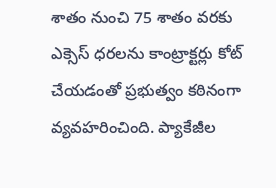శాతం నుంచి 75 శాతం వరకు ఎక్సెస్ ధరలను కాంట్రాక్టర్లు కోట్ చేయడంతో ప్రభుత్వం కఠినంగా వ్యవహరించింది. ప్యాకేజీల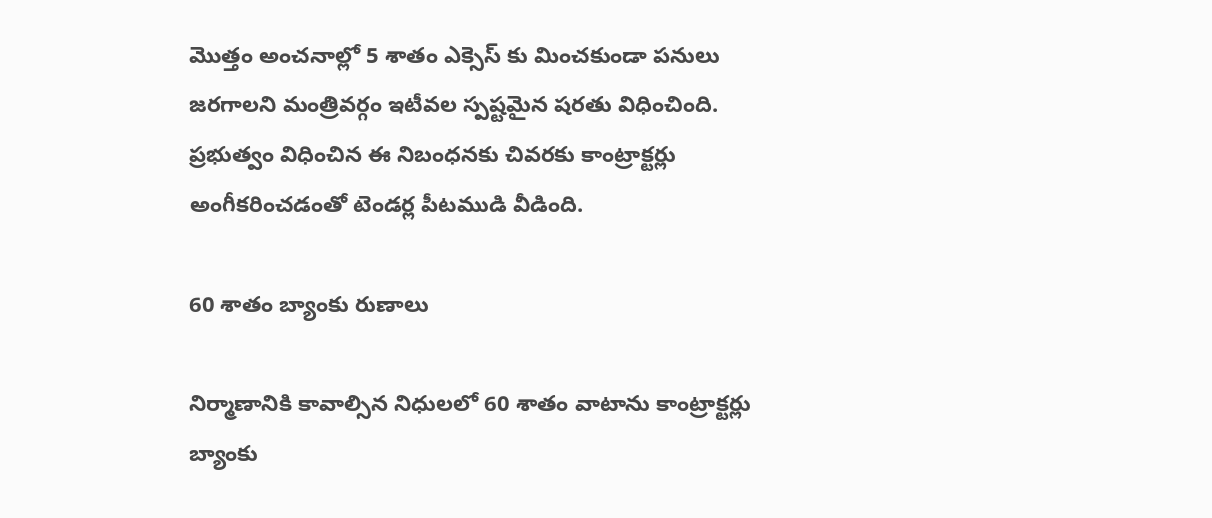మొత్తం అంచనాల్లో 5 శాతం ఎక్సెస్ కు మించకుండా పనులు జరగాలని మంత్రివర్గం ఇటీవల స్పష్టమైన షరతు విధించింది. ప్రభుత్వం విధించిన ఈ నిబంధనకు చివరకు కాంట్రాక్టర్లు అంగీకరించడంతో టెండర్ల పీటముడి వీడింది.

60 శాతం బ్యాంకు రుణాలు

నిర్మాణానికి కావాల్సిన నిధులలో 60 శాతం వాటాను కాంట్రాక్టర్లు బ్యాంకు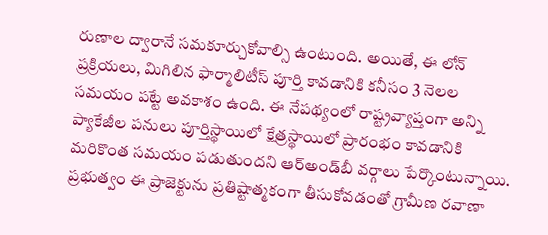రుణాల ద్వారానే సమకూర్చుకోవాల్సి ఉంటుంది. అయితే, ఈ లోన్ ప్రక్రియలు, మిగిలిన ఫార్మాలిటీస్ పూర్తి కావడానికి కనీసం 3 నెలల సమయం పట్టే అవకాశం ఉంది. ఈ నేపథ్యంలో రాష్ట్రవ్యాప్తంగా అన్ని ప్యాకేజీల పనులు పూర్తిస్థాయిలో క్షేత్రస్థాయిలో ప్రారంభం కావడానికి మరికొంత సమయం పడుతుందని ఆర్అండ్‌బీ వర్గాలు పేర్కొంటున్నాయి. ప్రభుత్వం ఈ ప్రాజెక్టును ప్రతిష్టాత్మకంగా తీసుకోవడంతో గ్రామీణ రవాణా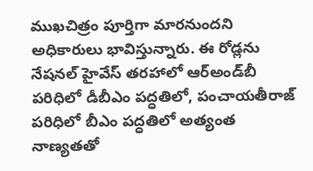ముఖచిత్రం పూర్తిగా మారనుందని అధికారులు భావిస్తున్నారు. ఈ రోడ్లను నేషనల్ హైవేస్ తరహాలో ఆర్‌అండ్‌బీ పరిధిలో డీబీఎం పద్ధతిలో, పంచాయతీరాజ్ పరిధిలో బీఎం పద్ధతిలో అత్యంత నాణ్యతతో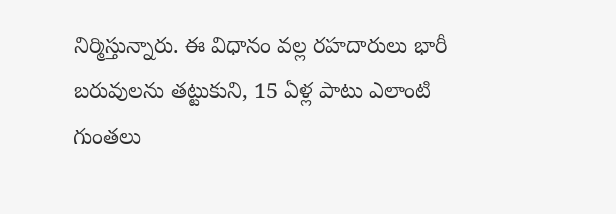నిర్మిస్తున్నారు. ఈ విధానం వల్ల రహదారులు భారీ బరువులను తట్టుకుని, 15 ఏళ్ల పాటు ఎలాంటి గుంతలు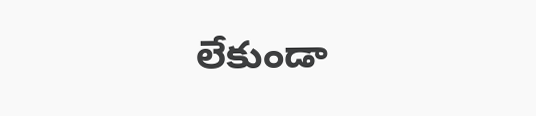లేకుండా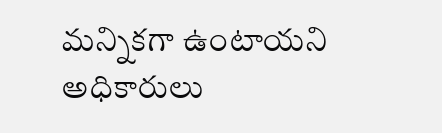మన్నికగా ఉంటాయని అధికారులు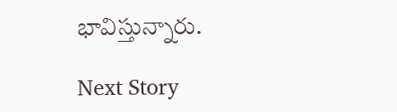భావిస్తున్నారు.

Next Story